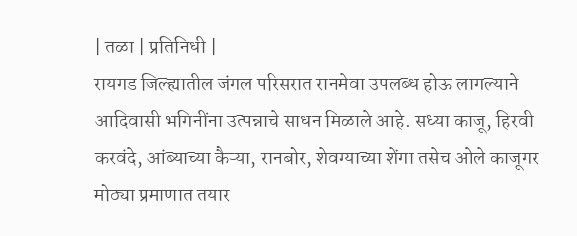| तळा | प्रतिनिधी |
रायगड जिल्ह्यातील जंगल परिसरात रानमेवा उपलब्ध होऊ लागल्याने आदिवासी भगिनींना उत्पन्नाचे साधन मिळाले आहे. सध्या काजू, हिरवी करवंदे, आंब्याच्या कैऱ्या, रानबोर, शेवग्याच्या शेंगा तसेच ओले काजूगर मोठ्या प्रमाणात तयार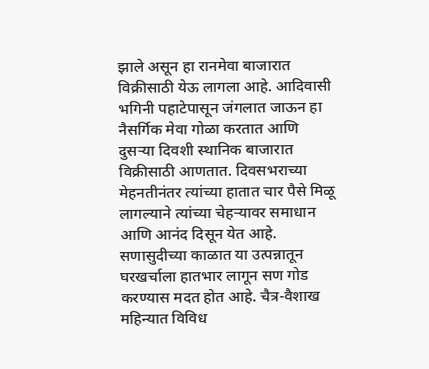झाले असून हा रानमेवा बाजारात विक्रीसाठी येऊ लागला आहे. आदिवासी भगिनी पहाटेपासून जंगलात जाऊन हा नैसर्गिक मेवा गोळा करतात आणि दुसऱ्या दिवशी स्थानिक बाजारात विक्रीसाठी आणतात. दिवसभराच्या मेहनतीनंतर त्यांच्या हातात चार पैसे मिळू लागल्याने त्यांच्या चेहऱ्यावर समाधान आणि आनंद दिसून येत आहे. सणासुदीच्या काळात या उत्पन्नातून घरखर्चाला हातभार लागून सण गोड करण्यास मदत होत आहे. चैत्र-वैशाख महिन्यात विविध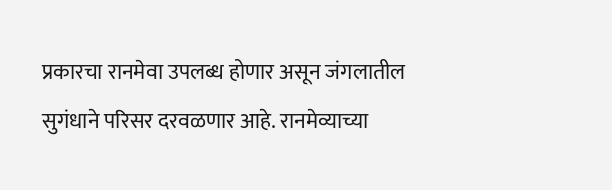प्रकारचा रानमेवा उपलब्ध होणार असून जंगलातील सुगंधाने परिसर दरवळणार आहे. रानमेव्याच्या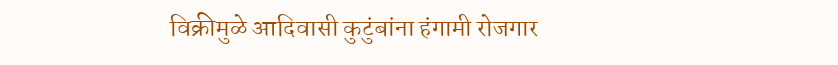विक्रीमुळे आदिवासी कुटुंबांना हंगामी रोजगार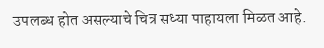उपलब्ध होत असल्याचे चित्र सध्या पाहायला मिळत आहे.